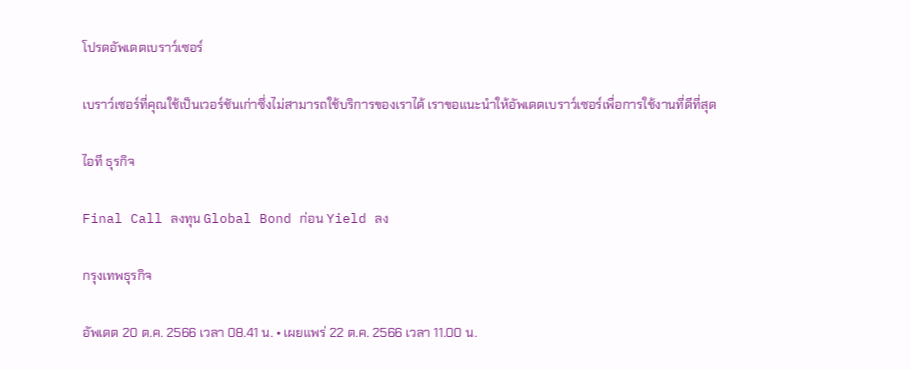โปรดอัพเดตเบราว์เซอร์

เบราว์เซอร์ที่คุณใช้เป็นเวอร์ชันเก่าซึ่งไม่สามารถใช้บริการของเราได้ เราขอแนะนำให้อัพเดตเบราว์เซอร์เพื่อการใช้งานที่ดีที่สุด

ไอที ธุรกิจ

Final Call ลงทุน Global Bond ก่อน Yield ลง

กรุงเทพธุรกิจ

อัพเดต 20 ต.ค. 2566 เวลา 08.41 น. • เผยแพร่ 22 ต.ค. 2566 เวลา 11.00 น.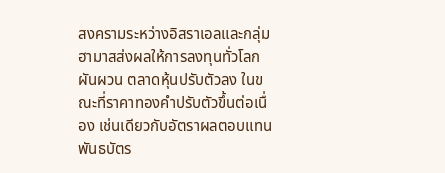สงครามระหว่างอิสราเอลและกลุ่มฮามาสส่งผลให้การลงทุนทั่วโลกผันผวน ตลาดหุ้นปรับตัวลง ในขณะที่ราคาทองคำปรับตัวขึ้นต่อเนื่อง เช่นเดียวกับอัตราผลตอบแทนพันธบัตร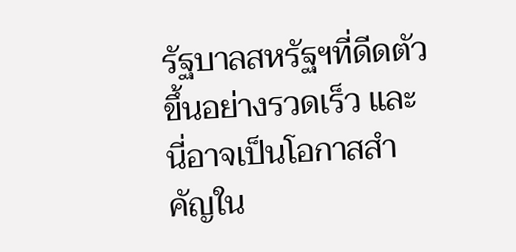รัฐบาลสหรัฐฯที่ดีดตัวขึ้นอย่างรวดเร็ว และนี่อาจเป็นโอกาสสำคัญใน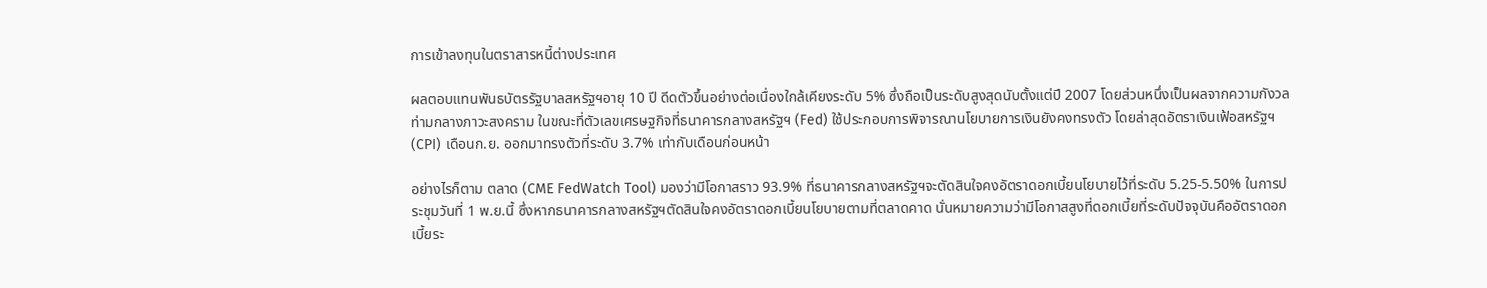การเข้าลงทุนในตราสารหนี้ต่างประเทศ

ผลตอบแทนพันธบัตรรัฐบาลสหรัฐฯอายุ 10 ปี ดีดตัวขึ้นอย่างต่อเนื่องใกล้เคียงระดับ 5% ซึ่งถือเป็นระดับสูงสุดนับตั้งแต่ปี 2007 โดยส่วนหนึ่งเป็นผลจากความกังวลท่ามกลางภาวะสงคราม ในขณะที่ตัวเลขเศรษฐกิจที่ธนาคารกลางสหรัฐฯ (Fed) ใช้ประกอบการพิจารณานโยบายการเงินยังคงทรงตัว โดยล่าสุดอัตราเงินเฟ้อสหรัฐฯ (CPI) เดือนก.ย. ออกมาทรงตัวที่ระดับ 3.7% เท่ากับเดือนก่อนหน้า

อย่างไรก็ตาม ตลาด (CME FedWatch Tool) มองว่ามีโอกาสราว 93.9% ที่ธนาคารกลางสหรัฐฯจะตัดสินใจคงอัตราดอกเบี้ยนโยบายไว้ที่ระดับ 5.25-5.50% ในการประชุมวันที่ 1 พ.ย.นี้ ซึ่งหากธนาคารกลางสหรัฐฯตัดสินใจคงอัตราดอกเบี้ยนโยบายตามที่ตลาดคาด นั่นหมายความว่ามีโอกาสสูงที่ดอกเบี้ยที่ระดับปัจจุบันคืออัตราดอกเบี้ยระ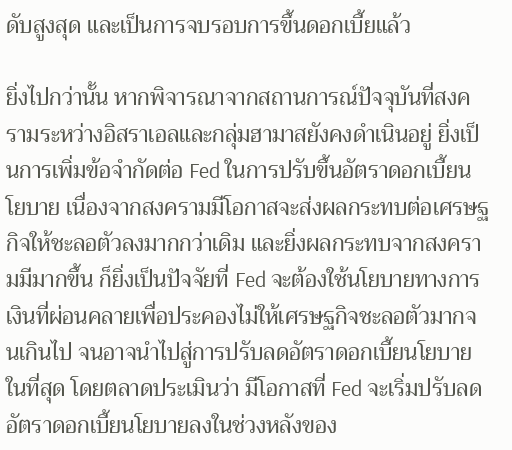ดับสูงสุด และเป็นการจบรอบการขึ้นดอกเบี้ยแล้ว

ยิ่งไปกว่านั้น หากพิจารณาจากสถานการณ์ปัจจุบันที่สงครามระหว่างอิสราเอลและกลุ่มฮามาสยังคงดำเนินอยู่ ยิ่งเป็นการเพิ่มข้อจำกัดต่อ Fed ในการปรับขึ้นอัตราดอกเบี้ยนโยบาย เนื่องจากสงครามมีโอกาสจะส่งผลกระทบต่อเศรษฐกิจให้ชะลอตัวลงมากกว่าเดิม และยิ่งผลกระทบจากสงครามมีมากขึ้น ก็ยิ่งเป็นปัจจัยที่ Fed จะต้องใช้นโยบายทางการเงินที่ผ่อนคลายเพื่อประคองไม่ให้เศรษฐกิจชะลอตัวมากจนเกินไป จนอาจนำไปสู่การปรับลดอัตราดอกเบี้ยนโยบายในที่สุด โดยตลาดประเมินว่า มีโอกาสที่ Fed จะเริ่มปรับลดอัตราดอกเบี้ยนโยบายลงในช่วงหลังของ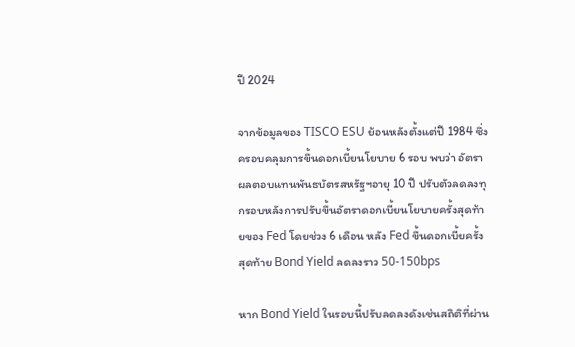ปี 2024

จากข้อมูลของ TISCO ESU ย้อนหลังตั้งแต่ปี 1984 ซึ่งครอบคลุมการขึ้นดอกเบี้ยนโยบาย 6 รอบ พบว่า อัตราผลตอบแทนพันธบัตรสหรัฐฯอายุ 10 ปี ปรับตัวลดลงทุกรอบหลังการปรับขึ้นอัตราดอกเบี้ยนโยบายครั้งสุดท้ายของ Fed โดยช่วง 6 เดือน หลัง Fed ขึ้นดอกเบี้ยครั้งสุดท้าย Bond Yield ลดลงราว 50-150bps

หาก Bond Yield ในรอบนี้ปรับลดลงดังเช่นสถิติที่ผ่าน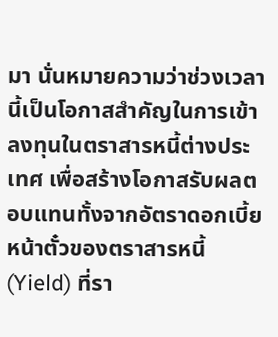มา นั่นหมายความว่าช่วงเวลานี้เป็นโอกาสสำคัญในการเข้าลงทุนในตราสารหนี้ต่างประเทศ เพื่อสร้างโอกาสรับผลตอบแทนทั้งจากอัตราดอกเบี้ยหน้าตั๋วของตราสารหนี้ (Yield) ที่รา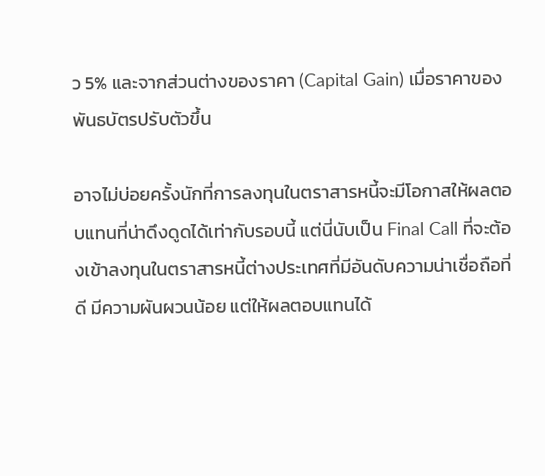ว 5% และจากส่วนต่างของราคา (Capital Gain) เมื่อราคาของพันธบัตรปรับตัวขึ้น

อาจไม่บ่อยครั้งนักที่การลงทุนในตราสารหนี้จะมีโอกาสให้ผลตอบแทนที่น่าดึงดูดได้เท่ากับรอบนี้ แต่นี่นับเป็น Final Call ที่จะต้องเข้าลงทุนในตราสารหนี้ต่างประเทศที่มีอันดับความน่าเชื่อถือที่ดี มีความผันผวนน้อย แต่ให้ผลตอบแทนได้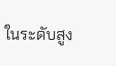ในระดับสูง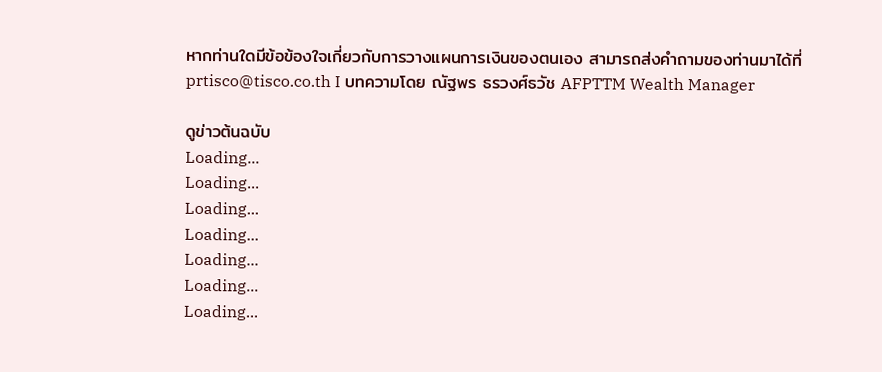หากท่านใดมีข้อข้องใจเกี่ยวกับการวางแผนการเงินของตนเอง สามารถส่งคำถามของท่านมาได้ที่ prtisco@tisco.co.th I บทความโดย ณัฐพร ธรวงศ์ธวัช AFPTTM Wealth Manager

ดูข่าวต้นฉบับ
Loading...
Loading...
Loading...
Loading...
Loading...
Loading...
Loading...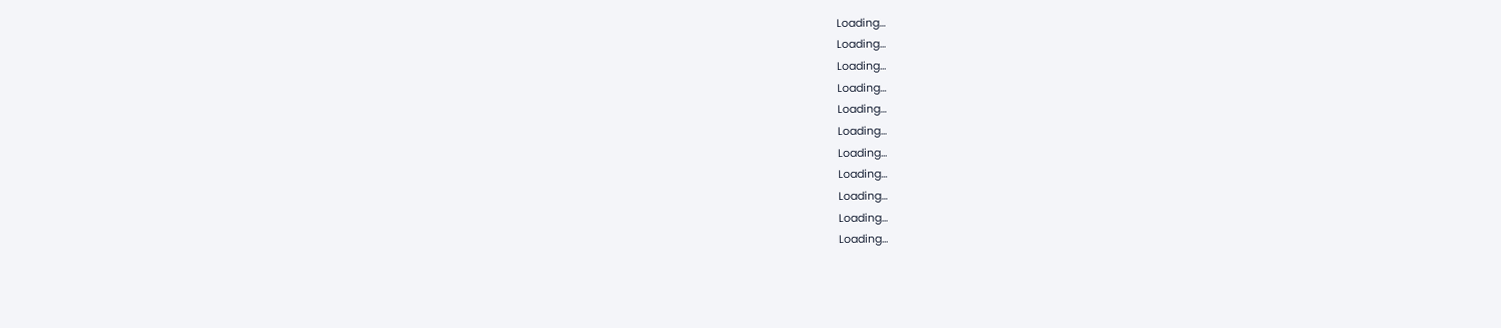Loading...
Loading...
Loading...
Loading...
Loading...
Loading...
Loading...
Loading...
Loading...
Loading...
Loading...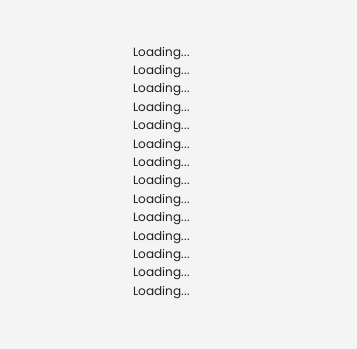Loading...
Loading...
Loading...
Loading...
Loading...
Loading...
Loading...
Loading...
Loading...
Loading...
Loading...
Loading...
Loading...
Loading...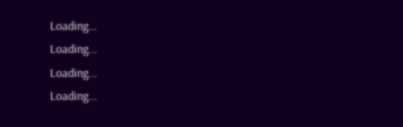Loading...
Loading...
Loading...
Loading...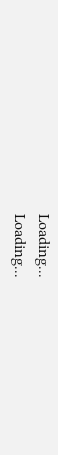Loading...
Loading...